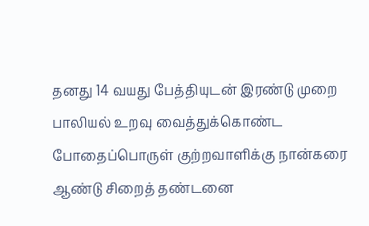தனது 14 வயது பேத்தியுடன் இரண்டு முறை பாலியல் உறவு வைத்துக்கொண்ட போதைப்பொருள் குற்றவாளிக்கு நான்கரை ஆண்டு சிறைத் தண்டனை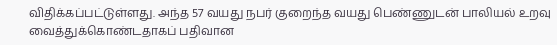விதிக்கப்பட்டுள்ளது. அந்த 57 வயது நபர் குறைந்த வயது பெண்ணுடன் பாலியல் உறவு வைத்துக்கொண்டதாகப் பதிவான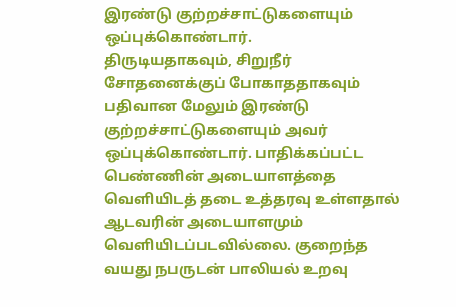இரண்டு குற்றச்சாட்டுகளையும் ஒப்புக்கொண்டார்.
திருடியதாகவும், சிறுநீர் சோதனைக்குப் போகாததாகவும் பதிவான மேலும் இரண்டு குற்றச்சாட்டுகளையும் அவர் ஒப்புக்கொண்டார். பாதிக்கப்பட்ட பெண்ணின் அடையாளத்தை வெளியிடத் தடை உத்தரவு உள்ளதால் ஆடவரின் அடையாளமும் வெளியிடப்படவில்லை. குறைந்த வயது நபருடன் பாலியல் உறவு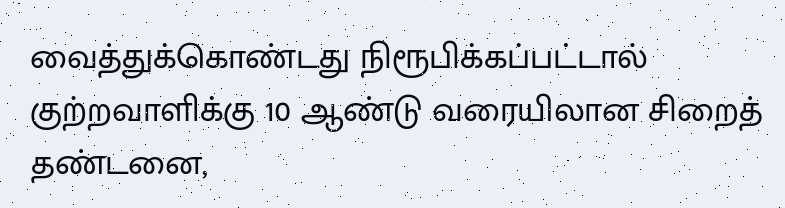வைத்துக்கொண்டது நிரூபிக்கப்பட்டால் குற்றவாளிக்கு 10 ஆண்டு வரையிலான சிறைத் தண்டனை,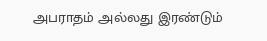அபராதம் அல்லது இரண்டும்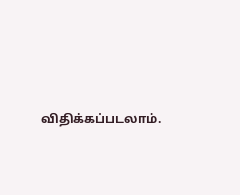விதிக்கப்படலாம்.